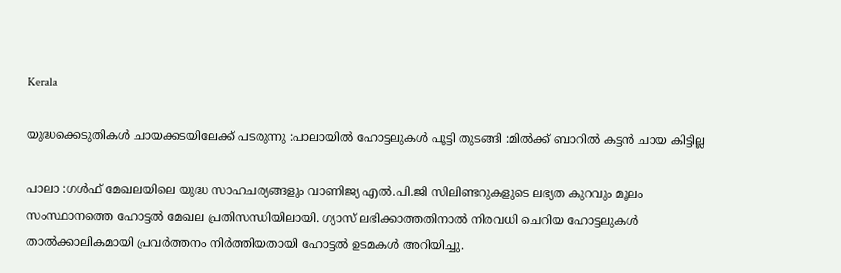Kerala

യുദ്ധക്കെടുതികൾ ചായക്കടയിലേക്ക് പടരുന്നു :പാലായിൽ ഹോട്ടലുകൾ പൂട്ടി തുടങ്ങി :മിൽക്ക് ബാറിൽ കട്ടൻ ചായ കിട്ടില്ല

പാലാ :ഗൾഫ് മേഖലയിലെ യുദ്ധ സാഹചര്യങ്ങളും വാണിജ്യ എൽ.പി.ജി സിലിണ്ടറുകളുടെ ലഭ്യത കുറവും മൂലം സംസ്ഥാനത്തെ ഹോട്ടൽ മേഖല പ്രതിസന്ധിയിലായി. ഗ്യാസ് ലഭിക്കാത്തതിനാൽ നിരവധി ചെറിയ ഹോട്ടലുകൾ താൽക്കാലികമായി പ്രവർത്തനം നിർത്തിയതായി ഹോട്ടൽ ഉടമകൾ അറിയിച്ചു.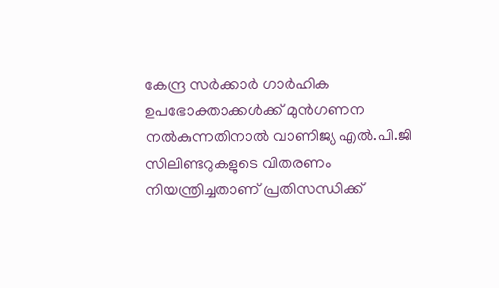കേന്ദ്ര സർക്കാർ ഗാർഹിക ഉപഭോക്താക്കൾക്ക് മുൻഗണന നൽകുന്നതിനാൽ വാണിജ്യ എൽ.പി.ജി സിലിണ്ടറുകളുടെ വിതരണം നിയന്ത്രിച്ചതാണ് പ്രതിസന്ധിക്ക്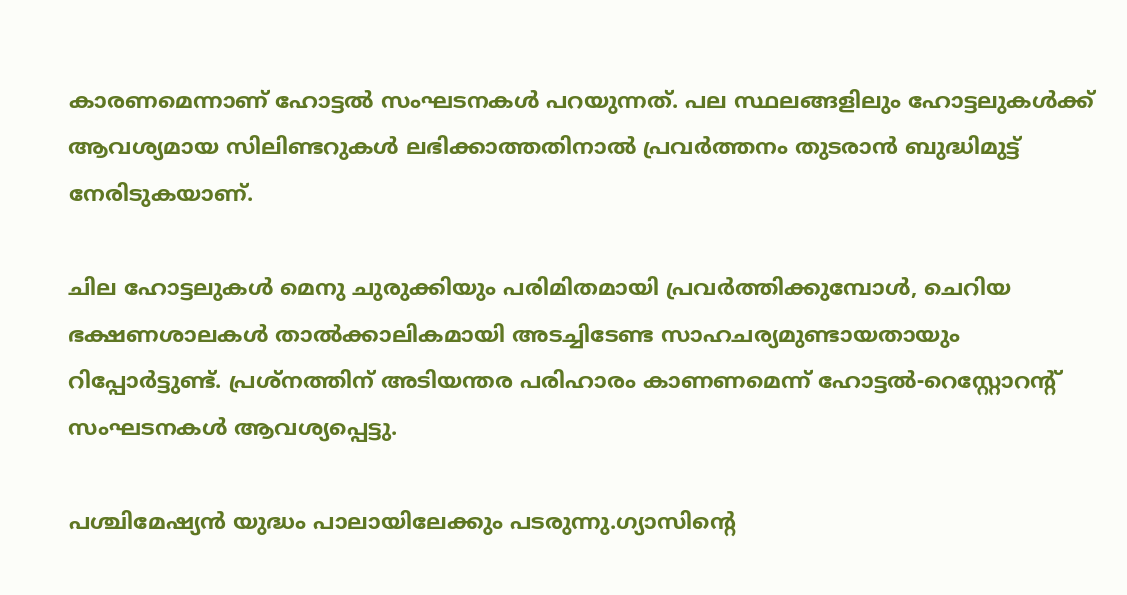കാരണമെന്നാണ് ഹോട്ടൽ സംഘടനകൾ പറയുന്നത്. പല സ്ഥലങ്ങളിലും ഹോട്ടലുകൾക്ക് ആവശ്യമായ സിലിണ്ടറുകൾ ലഭിക്കാത്തതിനാൽ പ്രവർത്തനം തുടരാൻ ബുദ്ധിമുട്ട് നേരിടുകയാണ്.

ചില ഹോട്ടലുകൾ മെനു ചുരുക്കിയും പരിമിതമായി പ്രവർത്തിക്കുമ്പോൾ, ചെറിയ ഭക്ഷണശാലകൾ താൽക്കാലികമായി അടച്ചിടേണ്ട സാഹചര്യമുണ്ടായതായും റിപ്പോർട്ടുണ്ട്. പ്രശ്നത്തിന് അടിയന്തര പരിഹാരം കാണണമെന്ന് ഹോട്ടൽ-റെസ്റ്റോറന്റ് സംഘടനകൾ ആവശ്യപ്പെട്ടു.

പശ്ചിമേഷ്യൻ യുദ്ധം പാലായിലേക്കും പടരുന്നു.ഗ്യാസിന്റെ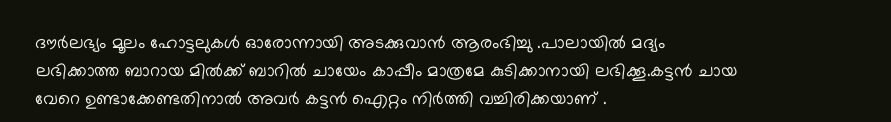ദൗർലഭ്യം മൂലം ഹോട്ടലുകൾ ഓരോന്നായി അടക്കുവാൻ ആരംഭിച്ചു .പാലായിൽ മദ്യം ലഭിക്കാത്ത ബാറായ മിൽക്ക് ബാറിൽ ചായേം കാപ്പീം മാത്രമേ കുടിക്കാനായി ലഭിക്കൂ.കട്ടൻ ചായ വേറെ ഉണ്ടാക്കേണ്ടതിനാൽ അവർ കട്ടൻ ഐറ്റം നിർത്തി വച്ചിരിക്കയാണ് .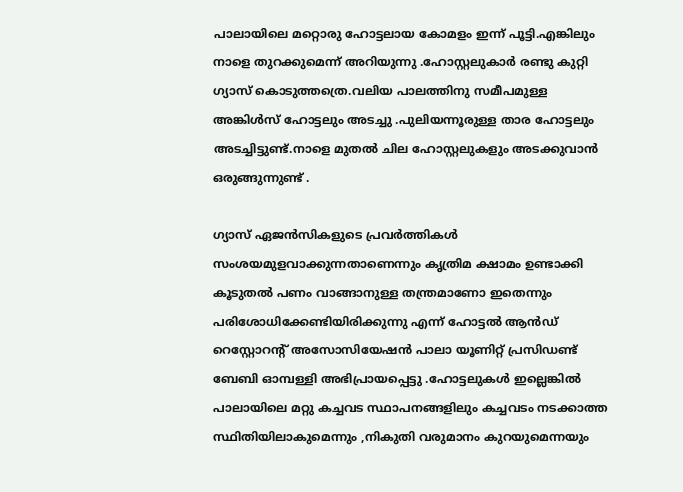പാലായിലെ മറ്റൊരു ഹോട്ടലായ കോമളം ഇന്ന് പൂട്ടി.എങ്കിലും നാളെ തുറക്കുമെന്ന് അറിയുന്നു .ഹോസ്റ്റലുകാർ രണ്ടു കുറ്റി ഗ്യാസ് കൊടുത്തത്രെ.വലിയ പാലത്തിനു സമീപമുള്ള അങ്കിൾസ് ഹോട്ടലും അടച്ചു .പുലിയന്നൂരുള്ള താര ഹോട്ടലും അടച്ചിട്ടുണ്ട്.നാളെ മുതൽ ചില ഹോസ്റ്റലുകളും അടക്കുവാൻ ഒരുങ്ങുന്നുണ്ട് .

ഗ്യാസ് ഏജൻസികളുടെ പ്രവർത്തികൾ സംശയമുളവാക്കുന്നതാണെന്നും കൃത്രിമ ക്ഷാമം ഉണ്ടാക്കി കൂടുതൽ പണം വാങ്ങാനുള്ള തന്ത്രമാണോ ഇതെന്നും പരിശോധിക്കേണ്ടിയിരിക്കുന്നു എന്ന് ഹോട്ടൽ ആൻഡ് റെസ്റ്റോറന്റ് അസോസിയേഷൻ പാലാ യൂണിറ്റ് പ്രസിഡണ്ട് ബേബി ഓമ്പള്ളി അഭിപ്രായപ്പെട്ടു .ഹോട്ടലുകൾ ഇല്ലെങ്കിൽ പാലായിലെ മറ്റു കച്ചവട സ്ഥാപനങ്ങളിലും കച്ചവടം നടക്കാത്ത സ്ഥിതിയിലാകുമെന്നും ,നികുതി വരുമാനം കുറയുമെന്നയും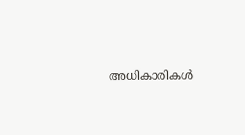അധികാരികൾ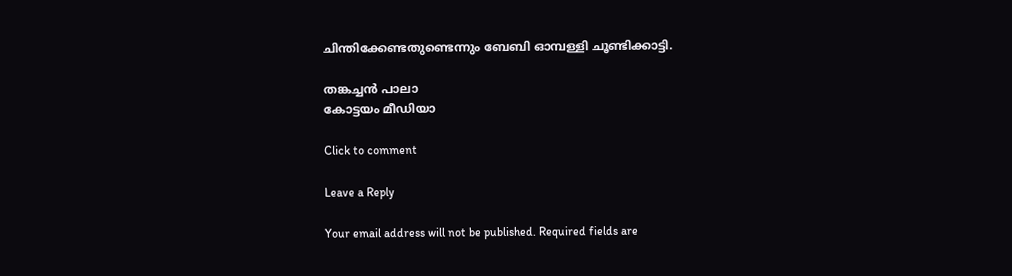ചിന്തിക്കേണ്ടതുണ്ടെന്നും ബേബി ഓമ്പള്ളി ചൂണ്ടിക്കാട്ടി.

തങ്കച്ചൻ പാലാ
കോട്ടയം മീഡിയാ

Click to comment

Leave a Reply

Your email address will not be published. Required fields are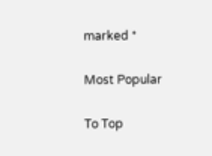marked *

Most Popular

To Top